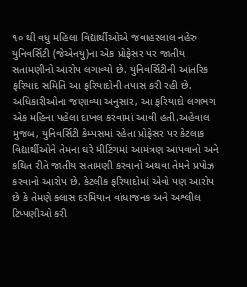૧૦ થી વધુ મહિલા વિદ્યાર્થીઓએ જવાહરલાલ નહેરુ યુનિવર્સિટી (જેએનયુ)ના એક પ્રોફેસર પર જાતીય સતામણીનો આરોપ લગાવ્યો છે. યુનિવર્સિટીની આંતરિક ફરિયાદ સમિતિ આ ફરિયાદોની તપાસ કરી રહી છે. અધિકારીઓના જણાવ્યા અનુસાર, આ ફરિયાદો લગભગ એક મહિના પહેલા દાખલ કરવામાં આવી હતી.અહેવાલ મુજબ, યુનિવર્સિટી કેમ્પસમાં રહેતા પ્રોફેસર પર કેટલાક વિદ્યાર્થીઓને તેમના ઘરે મીટિંગમાં આમંત્રણ આપવાનો અને કથિત રીતે જાતીય સતામણી કરવાનો અથવા તેમને પ્રપોઝ કરવાનો આરોપ છે. કેટલીક ફરિયાદોમાં એવો પણ આરોપ છે કે તેમણે ક્લાસ દરમિયાન વાંધાજનક અને અશ્લીલ ટિપ્પણીઓ કરી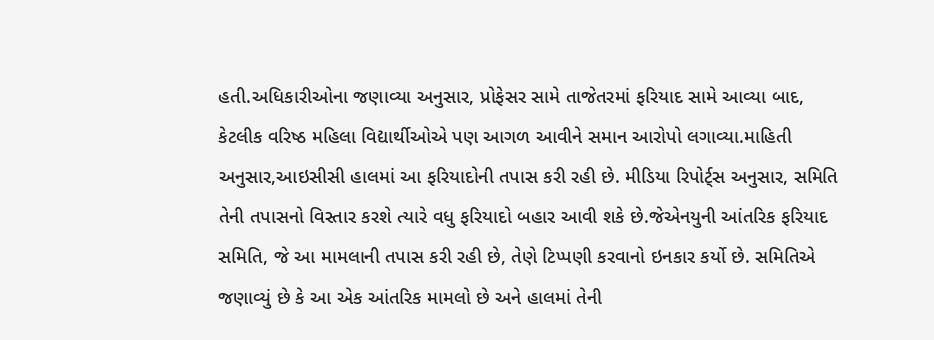હતી.અધિકારીઓના જણાવ્યા અનુસાર, પ્રોફેસર સામે તાજેતરમાં ફરિયાદ સામે આવ્યા બાદ, કેટલીક વરિષ્ઠ મહિલા વિદ્યાર્થીઓએ પણ આગળ આવીને સમાન આરોપો લગાવ્યા.માહિતી અનુસાર,આઇસીસી હાલમાં આ ફરિયાદોની તપાસ કરી રહી છે. મીડિયા રિપોર્ટ્‌સ અનુસાર, સમિતિ તેની તપાસનો વિસ્તાર કરશે ત્યારે વધુ ફરિયાદો બહાર આવી શકે છે.જેએનયુની આંતરિક ફરિયાદ સમિતિ, જે આ મામલાની તપાસ કરી રહી છે, તેણે ટિપ્પણી કરવાનો ઇનકાર કર્યો છે. સમિતિએ જણાવ્યું છે કે આ એક આંતરિક મામલો છે અને હાલમાં તેની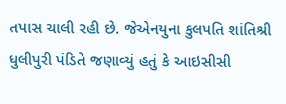તપાસ ચાલી રહી છે. જેએનયુના કુલપતિ શાંતિશ્રી ધુલીપુરી પંડિતે જણાવ્યું હતું કે આઇસીસી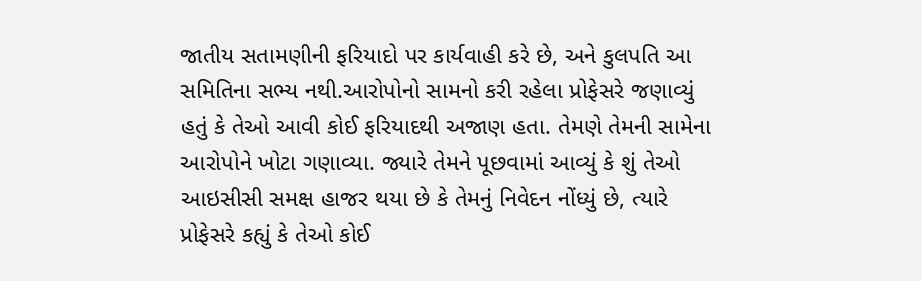જાતીય સતામણીની ફરિયાદો પર કાર્યવાહી કરે છે, અને કુલપતિ આ સમિતિના સભ્ય નથી.આરોપોનો સામનો કરી રહેલા પ્રોફેસરે જણાવ્યું હતું કે તેઓ આવી કોઈ ફરિયાદથી અજાણ હતા. તેમણે તેમની સામેના આરોપોને ખોટા ગણાવ્યા. જ્યારે તેમને પૂછવામાં આવ્યું કે શું તેઓ આઇસીસી સમક્ષ હાજર થયા છે કે તેમનું નિવેદન નોંધ્યું છે, ત્યારે પ્રોફેસરે કહ્યું કે તેઓ કોઈ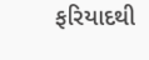ફરિયાદથી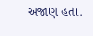અજાણ હતા.